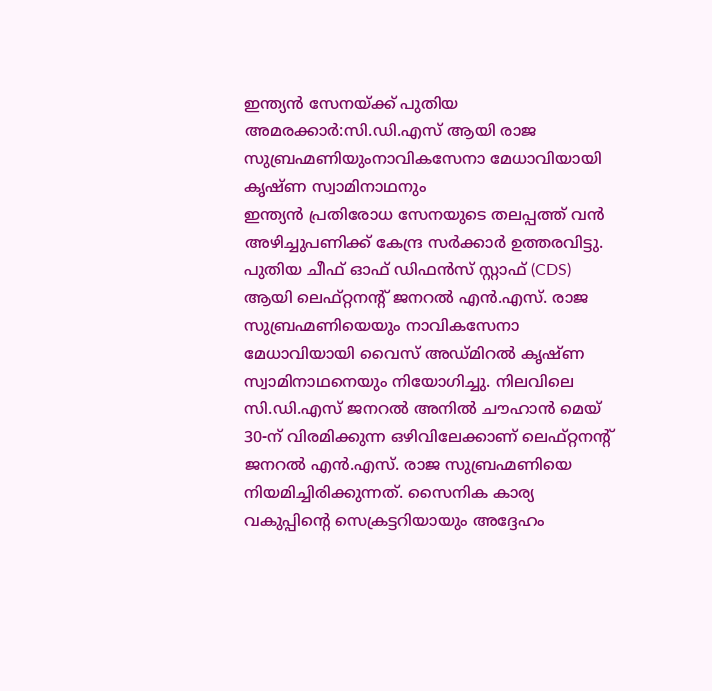ഇന്ത്യൻ സേനയ്ക്ക് പുതിയ അമരക്കാർ:സി.ഡി.എസ് ആയി രാജ സുബ്രഹ്മണിയുംനാവികസേനാ മേധാവിയായി കൃഷ്ണ സ്വാമിനാഥനും
ഇന്ത്യൻ പ്രതിരോധ സേനയുടെ തലപ്പത്ത് വൻ അഴിച്ചുപണിക്ക് കേന്ദ്ര സർക്കാർ ഉത്തരവിട്ടു. പുതിയ ചീഫ് ഓഫ് ഡിഫൻസ് സ്റ്റാഫ് (CDS) ആയി ലെഫ്റ്റനന്റ് ജനറൽ എൻ.എസ്. രാജ സുബ്രഹ്മണിയെയും നാവികസേനാ മേധാവിയായി വൈസ് അഡ്മിറൽ കൃഷ്ണ സ്വാമിനാഥനെയും നിയോഗിച്ചു. നിലവിലെ സി.ഡി.എസ് ജനറൽ അനിൽ ചൗഹാൻ മെയ് 30-ന് വിരമിക്കുന്ന ഒഴിവിലേക്കാണ് ലെഫ്റ്റനന്റ് ജനറൽ എൻ.എസ്. രാജ സുബ്രഹ്മണിയെ നിയമിച്ചിരിക്കുന്നത്. സൈനിക കാര്യ വകുപ്പിന്റെ സെക്രട്ടറിയായും അദ്ദേഹം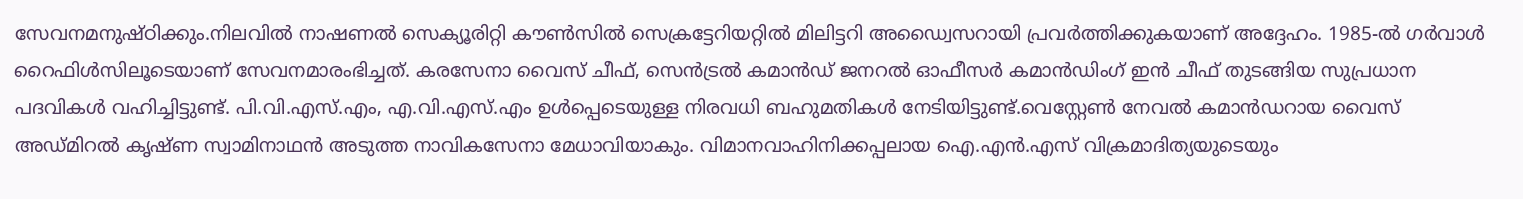സേവനമനുഷ്ഠിക്കും.നിലവിൽ നാഷണൽ സെക്യൂരിറ്റി കൗൺസിൽ സെക്രട്ടേറിയറ്റിൽ മിലിട്ടറി അഡ്വൈസറായി പ്രവർത്തിക്കുകയാണ് അദ്ദേഹം. 1985-ൽ ഗർവാൾ റൈഫിൾസിലൂടെയാണ് സേവനമാരംഭിച്ചത്. കരസേനാ വൈസ് ചീഫ്, സെൻട്രൽ കമാൻഡ് ജനറൽ ഓഫീസർ കമാൻഡിംഗ് ഇൻ ചീഫ് തുടങ്ങിയ സുപ്രധാന പദവികൾ വഹിച്ചിട്ടുണ്ട്. പി.വി.എസ്.എം, എ.വി.എസ്.എം ഉൾപ്പെടെയുള്ള നിരവധി ബഹുമതികൾ നേടിയിട്ടുണ്ട്.വെസ്റ്റേൺ നേവൽ കമാൻഡറായ വൈസ് അഡ്മിറൽ കൃഷ്ണ സ്വാമിനാഥൻ അടുത്ത നാവികസേനാ മേധാവിയാകും. വിമാനവാഹിനിക്കപ്പലായ ഐ.എൻ.എസ് വിക്രമാദിത്യയുടെയും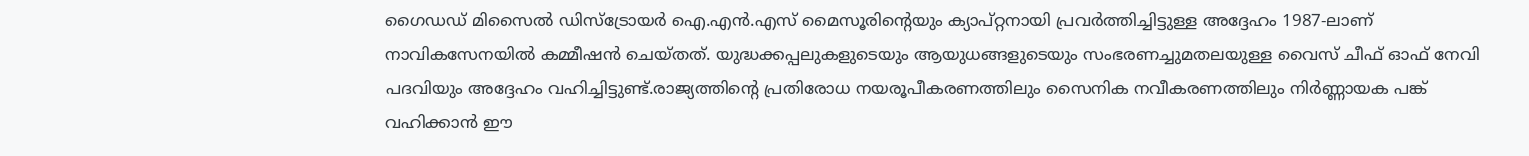ഗൈഡഡ് മിസൈൽ ഡിസ്ട്രോയർ ഐ.എൻ.എസ് മൈസൂരിന്റെയും ക്യാപ്റ്റനായി പ്രവർത്തിച്ചിട്ടുള്ള അദ്ദേഹം 1987-ലാണ് നാവികസേനയിൽ കമ്മീഷൻ ചെയ്തത്. യുദ്ധക്കപ്പലുകളുടെയും ആയുധങ്ങളുടെയും സംഭരണച്ചുമതലയുള്ള വൈസ് ചീഫ് ഓഫ് നേവി പദവിയും അദ്ദേഹം വഹിച്ചിട്ടുണ്ട്.രാജ്യത്തിന്റെ പ്രതിരോധ നയരൂപീകരണത്തിലും സൈനിക നവീകരണത്തിലും നിർണ്ണായക പങ്ക് വഹിക്കാൻ ഈ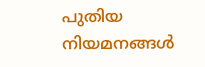പുതിയ നിയമനങ്ങൾ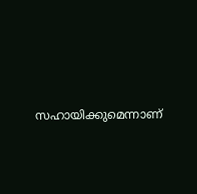സഹായിക്കുമെന്നാണ്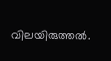വിലയിരുത്തൽ.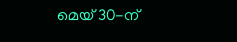മെയ് 30-ന്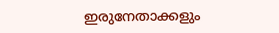ഇരുനേതാക്കളും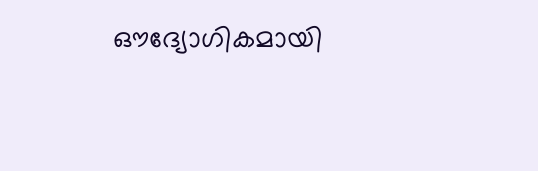ഔദ്യോഗികമായി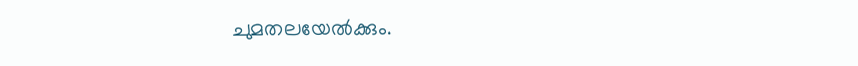ചുമതലയേൽക്കും.